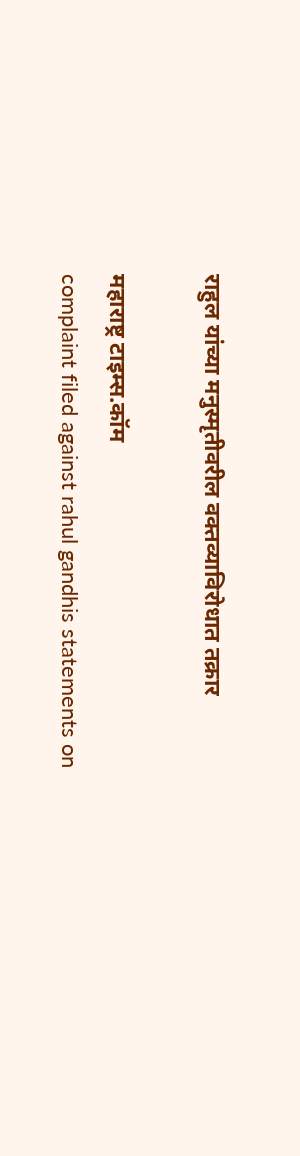राहुल यांच्या मनुस्मृतीवरील वक्तव्याविरोधात तक्रार

महाराष्ट्र टाइम्स.कॉम
complaint filed against rahul gandhis statements on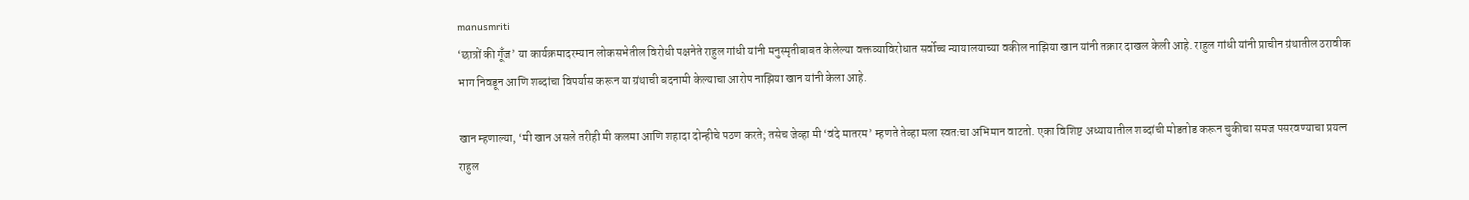manusmriti
‘छात्रों की गूँज’ या कार्यक्रमादरम्यान लोकसभेतील विरोधी पक्षनेते राहुल गांधी यांनी मनुस्मृतीबाबत केलेल्या वक्तव्याविरोधात सर्वोच्च न्यायालयाच्या वकील नाझिया खान यांनी तक्रार दाखल केली आहे. राहुल गांधी यांनी प्राचीन ग्रंथातील ठरावीक भाग निवडून आणि शब्दांचा विपर्यास करून या ग्रंथाची बदनामी केल्याचा आरोप नाझिया खान यांनी केला आहे.

खान म्हणाल्या, ‘मी खान असले तरीही मी कलमा आणि शहादा दोन्हीचे पठण करते; तसेच जेव्हा मी ‘वंदे मातरम’ म्हणते तेव्हा मला स्वतःचा अभिमान वाटतो. एका विशिष्ट अध्यायातील शब्दांची मोडतोड करून चुकीचा समज पसरवण्याचा प्रयत्न राहुल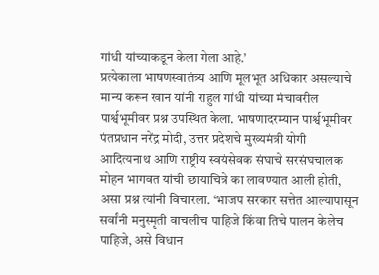गांधी यांच्याकडून केला गेला आहे.’
प्रत्येकाला भाषणस्वातंत्र्य आणि मूलभूत अधिकार असल्याचे मान्य करून खान यांनी राहुल गांधी यांच्या मंचावरील पार्श्वभूमीवर प्रश्न उपस्थित केला. भाषणादरम्यान पार्श्वभूमीवर पंतप्रधान नरेंद्र मोदी, उत्तर प्रदेशचे मुख्यमंत्री योगी आदित्यनाथ आणि राष्ट्रीय स्वयंसेवक संघाचे सरसंघचालक मोहन भागवत यांची छायाचित्रे का लावण्यात आली होती, असा प्रश्न त्यांनी विचारला. ‘भाजप सरकार सत्तेत आल्यापासून सर्वांनी मनुस्मृती वाचलीच पाहिजे किंवा तिचे पालन केलेच पाहिजे, असे विधान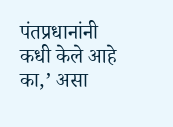पंतप्रधानांनी कधी केले आहे का,’ असा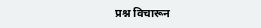प्रश्न विचारून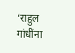‘राहुल गांधींना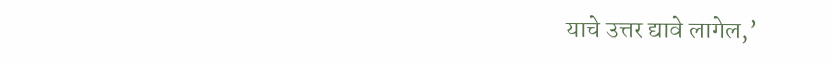याचे उत्तर द्यावे लागेल,’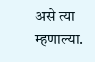असे त्या म्हणाल्या.